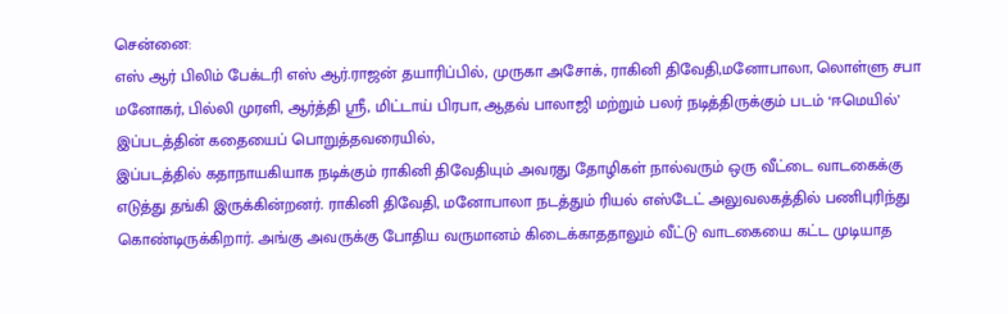சென்னை:
எஸ் ஆர் பிலிம் பேக்டரி எஸ் ஆர்.ராஜன் தயாரிப்பில், முருகா அசோக், ராகினி திவேதி,மனோபாலா, லொள்ளு சபா மனோகர், பில்லி முரளி, ஆர்த்தி ஶ்ரீ, மிட்டாய் பிரபா, ஆதவ் பாலாஜி மற்றும் பலர் நடித்திருக்கும் படம் ‘ஈமெயில்’
இப்படத்தின் கதையைப் பொறுத்தவரையில்,
இப்படத்தில் கதாநாயகியாக நடிக்கும் ராகினி திவேதியும் அவரது தோழிகள் நால்வரும் ஒரு வீட்டை வாடகைக்கு எடுத்து தங்கி இருக்கின்றனர். ராகினி திவேதி, மனோபாலா நடத்தும் ரியல் எஸ்டேட் அலுவலகத்தில் பணிபுரிந்து கொண்டிருக்கிறார். அங்கு அவருக்கு போதிய வருமானம் கிடைக்காததாலும் வீட்டு வாடகையை கட்ட முடியாத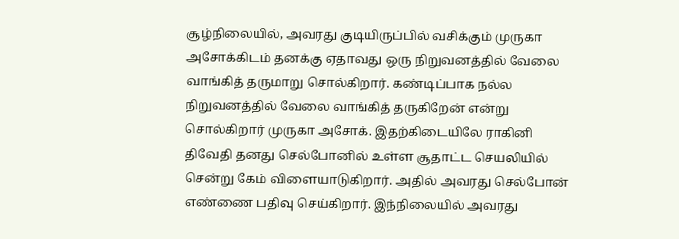சூழ்நிலையில், அவரது குடியிருப்பில் வசிக்கும் முருகா அசோக்கிடம் தனக்கு ஏதாவது ஒரு நிறுவனத்தில் வேலை வாங்கித் தருமாறு சொல்கிறார். கண்டிப்பாக நல்ல நிறுவனத்தில் வேலை வாங்கித் தருகிறேன் என்று சொல்கிறார் முருகா அசோக். இதற்கிடையிலே ராகினி திவேதி தனது செல்போனில் உள்ள சூதாட்ட செயலியில் சென்று கேம் விளையாடுகிறார். அதில் அவரது செல்போன் எண்ணை பதிவு செய்கிறார். இந்நிலையில் அவரது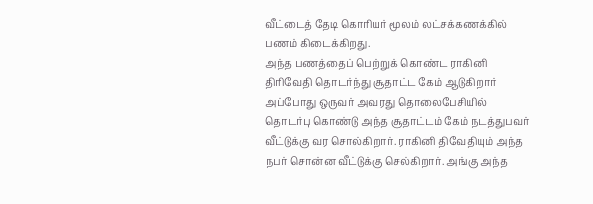வீட்டைத் தேடி கொரியர் மூலம் லட்சக்கணக்கில் பணம் கிடைக்கிறது.
அந்த பணத்தைப் பெற்றுக் கொண்ட ராகினி திரிவேதி தொடர்ந்து சூதாட்ட கேம் ஆடுகிறார் அப்போது ஒருவர் அவரது தொலைபேசியில் தொடர்பு கொண்டு அந்த சூதாட்டம் கேம் நடத்துபவர் வீட்டுக்கு வர சொல்கிறார். ராகினி திவேதியும் அந்த நபர் சொன்ன வீட்டுக்கு செல்கிறார். அங்கு அந்த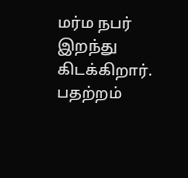மர்ம நபர் இறந்து கிடக்கிறார். பதற்றம்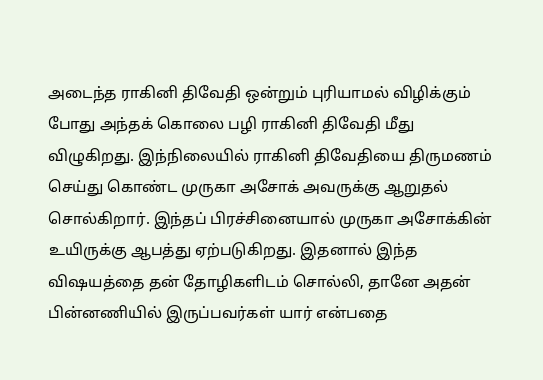அடைந்த ராகினி திவேதி ஒன்றும் புரியாமல் விழிக்கும் போது அந்தக் கொலை பழி ராகினி திவேதி மீது விழுகிறது. இந்நிலையில் ராகினி திவேதியை திருமணம் செய்து கொண்ட முருகா அசோக் அவருக்கு ஆறுதல் சொல்கிறார். இந்தப் பிரச்சினையால் முருகா அசோக்கின் உயிருக்கு ஆபத்து ஏற்படுகிறது. இதனால் இந்த விஷயத்தை தன் தோழிகளிடம் சொல்லி, தானே அதன் பின்னணியில் இருப்பவர்கள் யார் என்பதை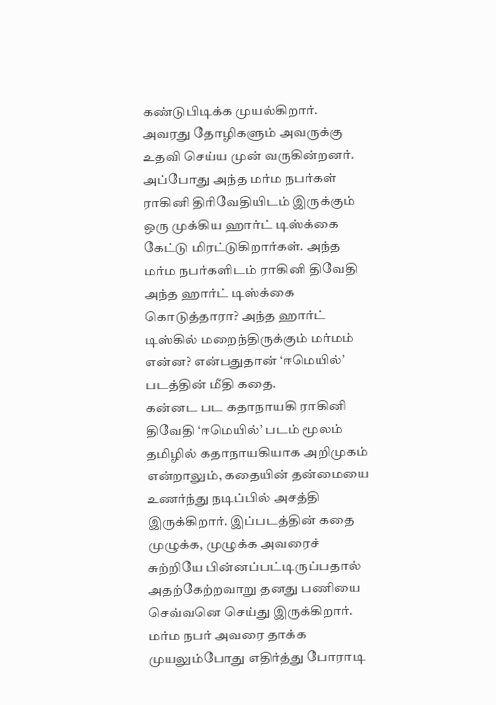கண்டுபிடிக்க முயல்கிறார். அவரது தோழிகளும் அவருக்கு உதவி செய்ய முன் வருகின்றனர். அப்போது அந்த மர்ம நபர்கள் ராகினி திரிவேதியிடம் இருக்கும் ஒரு முக்கிய ஹார்ட் டிஸ்க்கை கேட்டு மிரட்டுகிறார்கள். அந்த மர்ம நபர்களிடம் ராகினி திவேதி அந்த ஹார்ட் டிஸ்க்கை கொடுத்தாரா? அந்த ஹார்ட் டிஸ்கில் மறைந்திருக்கும் மர்மம் என்ன? என்பதுதான் ‘ஈமெயில்’ படத்தின் மீதி கதை.
கன்னட பட கதாநாயகி ராகினி திவேதி ‘ஈமெயில்’ படம் மூலம் தமிழில் கதாநாயகியாக அறிமுகம் என்றாலும், கதையின் தன்மையை உணர்ந்து நடிப்பில் அசத்தி இருக்கிறார். இப்படத்தின் கதை முழுக்க, முழுக்க அவரைச் சுற்றியே பின்னப்பட்டிருப்பதால் அதற்கேற்றவாறு தனது பணியை செவ்வனெ செய்து இருக்கிறார். மர்ம நபர் அவரை தாக்க முயலும்போது எதிர்த்து போராடி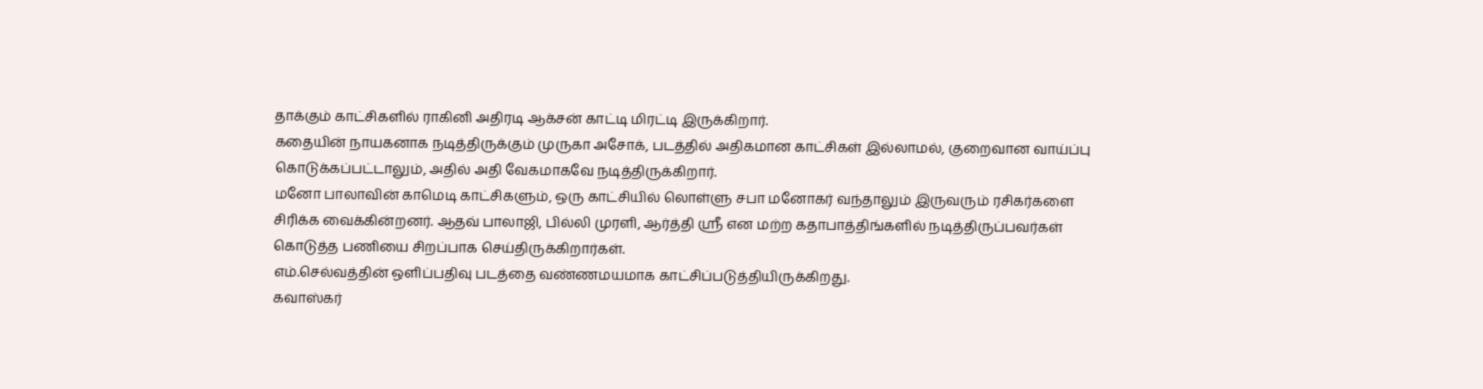தாக்கும் காட்சிகளில் ராகினி அதிரடி ஆக்சன் காட்டி மிரட்டி இருக்கிறார்.
கதையின் நாயகனாக நடித்திருக்கும் முருகா அசோக், படத்தில் அதிகமான காட்சிகள் இல்லாமல், குறைவான வாய்ப்பு கொடுக்கப்பட்டாலும், அதில் அதி வேகமாகவே நடித்திருக்கிறார்.
மனோ பாலாவின் காமெடி காட்சிகளும், ஒரு காட்சியில் லொள்ளு சபா மனோகர் வந்தாலும் இருவரும் ரசிகர்களை சிரிக்க வைக்கின்றனர். ஆதவ் பாலாஜி, பில்லி முரளி, ஆர்த்தி ஸ்ரீ என மற்ற கதாபாத்திங்களில் நடித்திருப்பவர்கள் கொடுத்த பணியை சிறப்பாக செய்திருக்கிறார்கள்.
எம்.செல்வத்தின் ஒளிப்பதிவு படத்தை வண்ணமயமாக காட்சிப்படுத்தியிருக்கிறது.
கவாஸ்கர்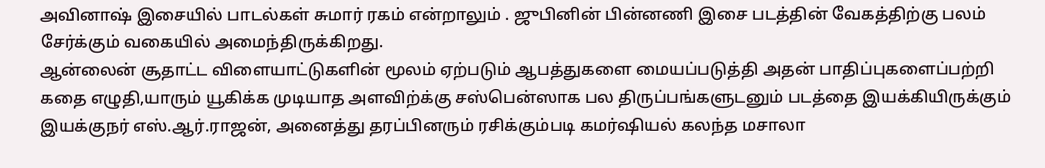அவினாஷ் இசையில் பாடல்கள் சுமார் ரகம் என்றாலும் . ஜுபினின் பின்னணி இசை படத்தின் வேகத்திற்கு பலம் சேர்க்கும் வகையில் அமைந்திருக்கிறது.
ஆன்லைன் சூதாட்ட விளையாட்டுகளின் மூலம் ஏற்படும் ஆபத்துகளை மையப்படுத்தி அதன் பாதிப்புகளைப்பற்றி கதை எழுதி,யாரும் யூகிக்க முடியாத அளவிற்க்கு சஸ்பென்ஸாக பல திருப்பங்களுடனும் படத்தை இயக்கியிருக்கும் இயக்குநர் எஸ்.ஆர்.ராஜன், அனைத்து தரப்பினரும் ரசிக்கும்படி கமர்ஷியல் கலந்த மசாலா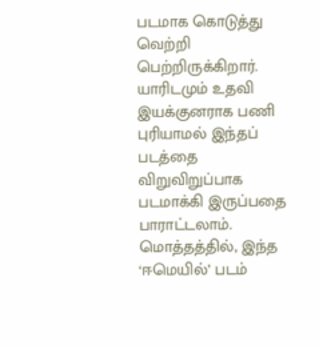படமாக கொடுத்து வெற்றி பெற்றிருக்கிறார். யாரிடமும் உதவி இயக்குனராக பணி புரியாமல் இந்தப் படத்தை விறுவிறுப்பாக படமாக்கி இருப்பதை பாராட்டலாம்.
மொத்தத்தில், இந்த ‘ஈமெயில்’ படம்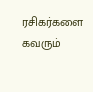ரசிகர்களை கவரும்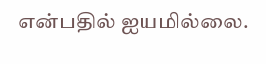என்பதில் ஐயமில்லை.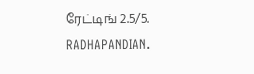ரேட்டிங் 2.5/5.
RADHAPANDIAN.